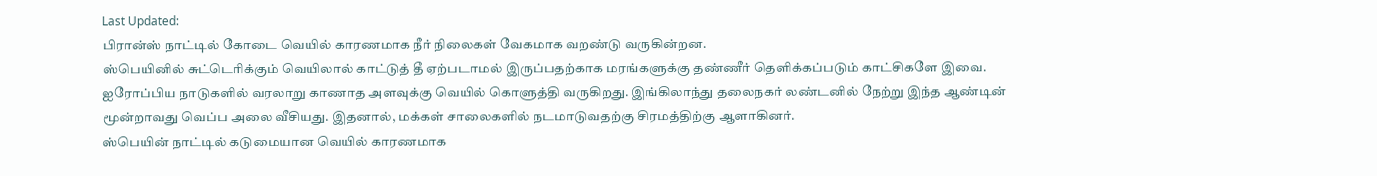Last Updated:
பிரான்ஸ் நாட்டில் கோடை வெயில் காரணமாக நீர் நிலைகள் வேகமாக வறண்டு வருகின்றன.
ஸ்பெயினில் சுட்டெரிக்கும் வெயிலால் காட்டுத் தீ ஏற்படாமல் இருப்பதற்காக மரங்களுக்கு தண்ணீர் தெளிக்கப்படும் காட்சிகளே இவை.
ஐரோப்பிய நாடுகளில் வரலாறு காணாத அளவுக்கு வெயில் கொளுத்தி வருகிறது. இங்கிலாந்து தலைநகர் லண்டனில் நேற்று இந்த ஆண்டின் மூன்றாவது வெப்ப அலை வீசியது. இதனால், மக்கள் சாலைகளில் நடமாடுவதற்கு சிரமத்திற்கு ஆளாகினர்.
ஸ்பெயின் நாட்டில் கடுமையான வெயில் காரணமாக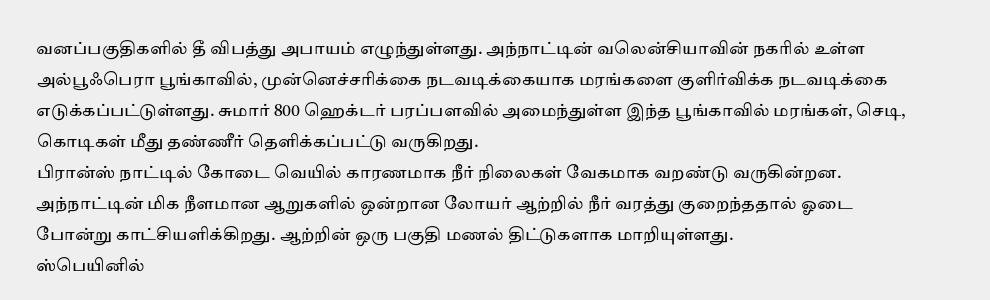வனப்பகுதிகளில் தீ விபத்து அபாயம் எழுந்துள்ளது. அந்நாட்டின் வலென்சியாவின் நகரில் உள்ள அல்பூஃபெரா பூங்காவில், முன்னெச்சரிக்கை நடவடிக்கையாக மரங்களை குளிர்விக்க நடவடிக்கை எடுக்கப்பட்டுள்ளது. சுமார் 800 ஹெக்டர் பரப்பளவில் அமைந்துள்ள இந்த பூங்காவில் மரங்கள், செடி, கொடிகள் மீது தண்ணீர் தெளிக்கப்பட்டு வருகிறது.
பிரான்ஸ் நாட்டில் கோடை வெயில் காரணமாக நீர் நிலைகள் வேகமாக வறண்டு வருகின்றன. அந்நாட்டின் மிக நீளமான ஆறுகளில் ஒன்றான லோயர் ஆற்றில் நீர் வரத்து குறைந்ததால் ஓடை போன்று காட்சியளிக்கிறது. ஆற்றின் ஒரு பகுதி மணல் திட்டுகளாக மாறியுள்ளது.
ஸ்பெயினில்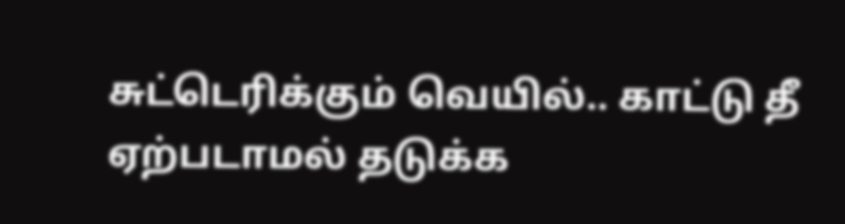சுட்டெரிக்கும் வெயில்.. காட்டு தீ ஏற்படாமல் தடுக்க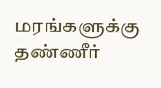மரங்களுக்கு தண்ணீர்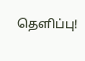தெளிப்பு!